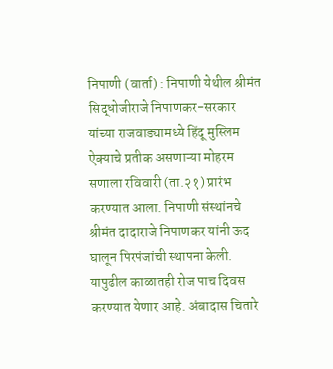निपाणी (वार्ता) : निपाणी येथील श्रीमंत सिद्धोजीराजे निपाणकर-सरकार यांच्या राजवाड्यामध्ये हिंदू मुस्लिम ऐक्याचे प्रतीक असणाऱ्या मोहरम सणाला रविवारी (ता.२१) प्रारंभ करण्यात आला. निपाणी संस्थांनचे श्रीमंत दादाराजे निपाणकर यांनी ऊद घालून पिरपंजांची स्थापना केली. यापुढील काळातही रोज पाच दिवस करण्यात येणार आहे. अंबादास चितारे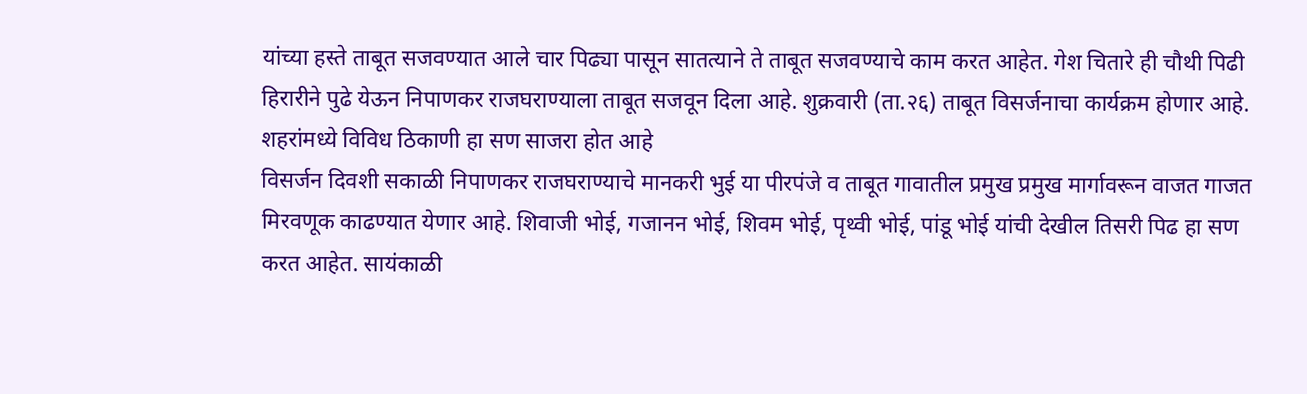यांच्या हस्ते ताबूत सजवण्यात आले चार पिढ्या पासून सातत्याने ते ताबूत सजवण्याचे काम करत आहेत. गेश चितारे ही चौथी पिढी हिरारीने पुढे येऊन निपाणकर राजघराण्याला ताबूत सजवून दिला आहे. शुक्रवारी (ता.२६) ताबूत विसर्जनाचा कार्यक्रम होणार आहे. शहरांमध्ये विविध ठिकाणी हा सण साजरा होत आहे
विसर्जन दिवशी सकाळी निपाणकर राजघराण्याचे मानकरी भुई या पीरपंजे व ताबूत गावातील प्रमुख प्रमुख मार्गावरून वाजत गाजत मिरवणूक काढण्यात येणार आहे. शिवाजी भोई, गजानन भोई, शिवम भोई, पृथ्वी भोई, पांडू भोई यांची देखील तिसरी पिढ हा सण करत आहेत. सायंकाळी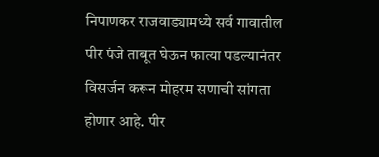निपाणकर राजवाड्यामध्ये सर्व गावातील पीर पंजे ताबूत घेऊन फात्या पडल्यानंतर विसर्जन करून मोहरम सणाची सांगता होणार आहे. पीर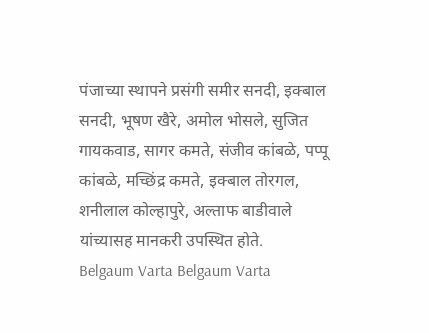पंजाच्या स्थापने प्रसंगी समीर सनदी, इक्बाल सनदी, भूषण खैरे, अमोल भोसले, सुजित गायकवाड, सागर कमते, संजीव कांबळे, पप्पू कांबळे, मच्छिंद्र कमते, इक्बाल तोरगल, शनीलाल कोल्हापुरे, अल्ताफ बाडीवाले यांच्यासह मानकरी उपस्थित होते.
Belgaum Varta Belgaum Varta